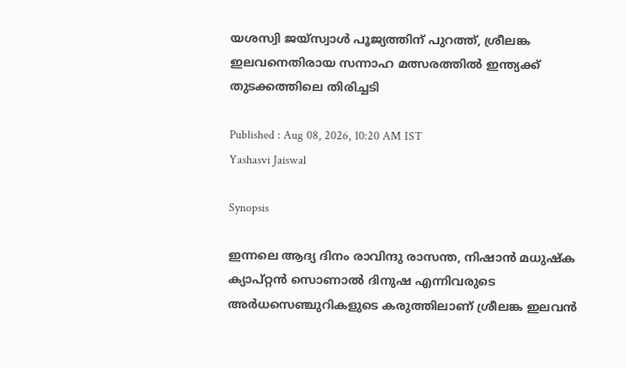യശസ്വി ജയ്സ്വാള്‍ പൂജ്യത്തിന് പുറത്ത്, ശ്രീലങ്ക ഇലവനെതിരായ സന്നാഹ മത്സരത്തില്‍ ഇന്ത്യക്ക് തുടക്കത്തിലെ തിരിച്ചടി

Published : Aug 08, 2026, 10:20 AM IST
Yashasvi Jaiswal

Synopsis

ഇന്നലെ ആദ്യ ദിനം രാവിന്ദു രാസന്ത, നിഷാൻ മധുഷ്ക ക്യാപ്റ്റൻ സൊണാല്‍ ദിനുഷ എന്നിവരുടെ അര്‍ധസെഞ്ചുറികളുടെ കരുത്തിലാണ് ശ്രീലങ്ക ഇലവന്‍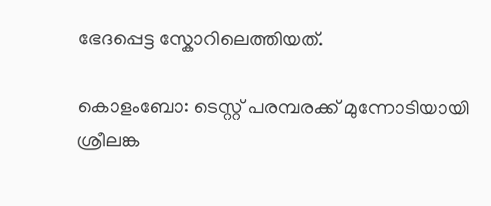ഭേദപ്പെട്ട സ്കോറിലെത്തിയത്.

കൊളംബോ: ടെസ്റ്റ് പരമ്പരക്ക് മുന്നോടിയായി ശ്രീലങ്ക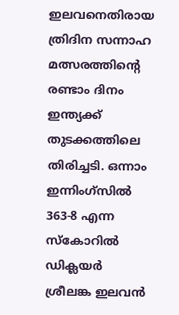ഇലവനെതിരായ ത്രിദിന സന്നാഹ മത്സരത്തിന്‍റെ രണ്ടാം ദിനം ഇന്ത്യക്ക് തുടക്കത്തിലെ തിരിച്ചടി. ഒന്നാം ഇന്നിംഗ്സില്‍ 363-8 എന്ന സ്കോറില്‍ ഡിക്ലയര്‍ ശ്രീലങ്ക ഇലവന്‍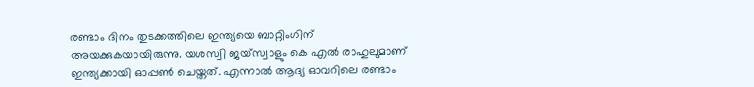രണ്ടാം ദിനം തുടക്കത്തിലെ ഇന്ത്യയെ ബാറ്റിംഗിന് അയക്കുകയായിരുന്നു. യശസ്വി ജയ്സ്വാളും കെ എല്‍ രാഹുലുമാണ് ഇന്ത്യക്കായി ഓപ്പണ്‍ ചെയ്തത്. എന്നാല്‍ ആദ്യ ഓവറിലെ രണ്ടാം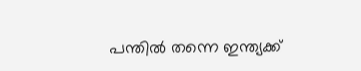പന്തില്‍ തന്നെ ഇന്ത്യക്ക്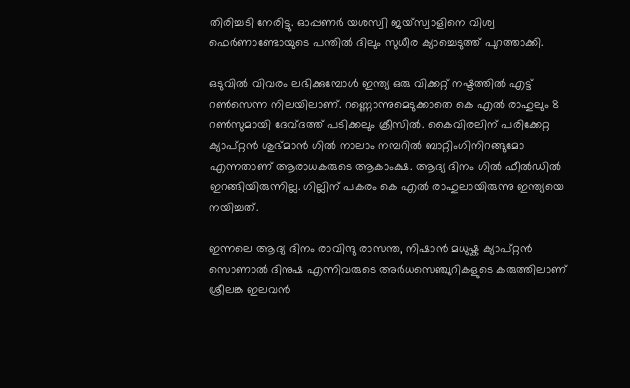തിരിച്ചടി നേരിട്ടു. ഓപ്പണര്‍ യശസ്വി ജയ്സ്വാളിനെ വിശ്വ ഫെര്‍ണാണ്ടോയുടെ പന്തില്‍ ദിലും സുധീര ക്യാച്ചെടുത്ത് പുറത്താക്കി.

ഒടുവില്‍ വിവരം ലഭിക്കുമ്പോള്‍ ഇന്ത്യ ഒരു വിക്കറ്റ് നഷ്ടത്തില്‍ എട്ട് റണ്‍സെന്ന നിലയിലാണ്. റണ്ണൊന്നുമെടുക്കാതെ കെ എല്‍ രാഹുലും 8 റണ്‍സുമായി ദേവ്ദത്ത് പടിക്കലും ക്രീസില്‍. കൈവിരലിന് പരിക്കേറ്റ ക്യാപ്റ്റൻ ശുഭ്മാന്‍ ഗില്‍ നാലാം നമ്പറില്‍ ബാറ്റിംഗിനിറങ്ങുമോ എന്നതാണ് ആരാധകരുടെ ആകാംക്ഷ. ആദ്യ ദിനം ഗില്‍ ഫീല്‍ഡില്‍ ഇറങ്ങിയിരുന്നില്ല. ഗില്ലിന് പകരം കെ എല്‍ രാഹുലായിരുന്നു ഇന്ത്യയെ നയിച്ചത്.

ഇന്നലെ ആദ്യ ദിനം രാവിന്ദു രാസന്ത, നിഷാൻ മധുഷ്ക ക്യാപ്റ്റൻ സൊണാല്‍ ദിനുഷ എന്നിവരുടെ അര്‍ധസെഞ്ചുറികളുടെ കരുത്തിലാണ് ശ്രീലങ്ക ഇലവന്‍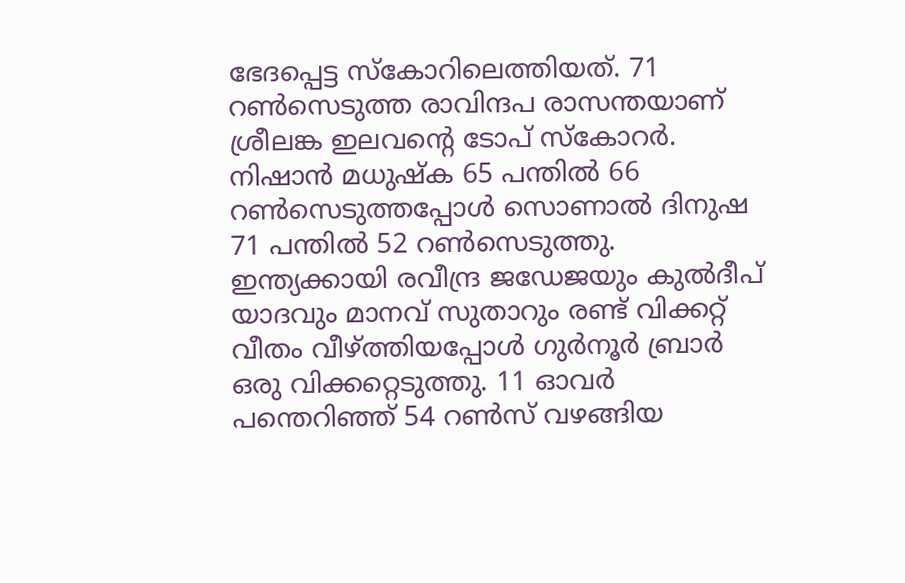ഭേദപ്പെട്ട സ്കോറിലെത്തിയത്. 71 റണ്‍സെടുത്ത രാവിന്ദപ രാസന്തയാണ് ശ്രീലങ്ക ഇലവന്‍റെ ടോപ് സ്കോറര്‍. നിഷാന്‍ മധുഷ്ക 65 പന്തില്‍ 66 റണ്‍സെടുത്തപ്പോള്‍ സൊണാല്‍ ദിനുഷ 71 പന്തില്‍ 52 റണ്‍സെടുത്തു. ഇന്ത്യക്കായി രവീന്ദ്ര ജഡേജയും കുല്‍ദീപ് യാദവും മാനവ് സുതാറും രണ്ട് വിക്കറ്റ് വീതം വീഴ്ത്തിയപ്പോള്‍ ഗുര്‍നൂര്‍ ബ്രാര്‍ ഒരു വിക്കറ്റെടുത്തു. 11 ഓവര്‍ പന്തെറിഞ്ഞ് 54 റണ്‍സ് വഴങ്ങിയ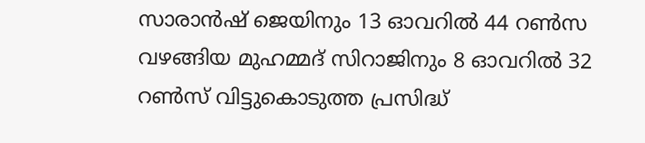സാരാൻഷ് ജെയിനും 13 ഓവറില്‍ 44 റൺസ വഴങ്ങിയ മുഹമ്മദ് സിറാജിനും 8 ഓവറില്‍ 32 റണ്‍സ് വിട്ടുകൊടുത്ത പ്രസിദ്ധ്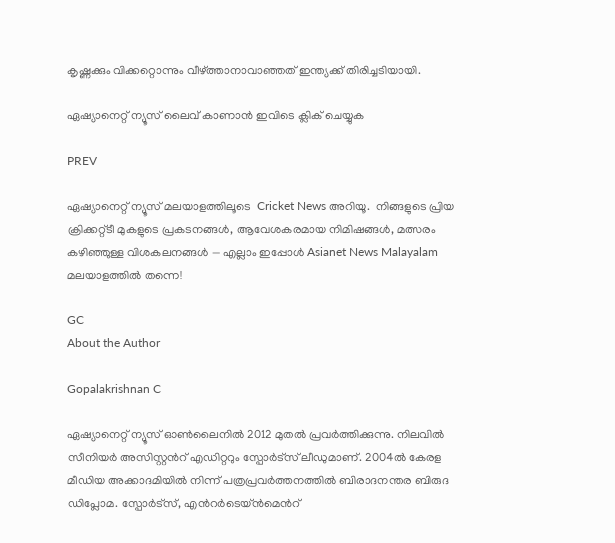കൃഷ്ണക്കും വിക്കറ്റൊന്നും വീഴ്ത്താനാവാഞ്ഞത് ഇന്ത്യക്ക് തിരിച്ചടിയായി.

ഏഷ്യാനെറ്റ് ന്യൂസ് ലൈവ് കാണാന്‍ ഇവിടെ ക്ലിക് ചെയ്യുക

PREV

ഏഷ്യാനെറ്റ് ന്യൂസ് മലയാളത്തിലൂടെ  Cricket News അറിയൂ.  നിങ്ങളുടെ പ്രിയ ക്രിക്കറ്റ്ടീ മുകളുടെ പ്രകടനങ്ങൾ, ആവേശകരമായ നിമിഷങ്ങൾ, മത്സരം കഴിഞ്ഞുള്ള വിശകലനങ്ങൾ — എല്ലാം ഇപ്പോൾ Asianet News Malayalam മലയാളത്തിൽ തന്നെ!

GC
About the Author

Gopalakrishnan C

ഏഷ്യാനെറ്റ് ന്യൂസ് ഓണ്‍ലൈനില്‍ 2012 മുതല്‍ പ്രവര്‍ത്തിക്കുന്നു. നിലവില്‍ സീനിയര്‍ അസിസ്റ്റന്‍റ് എഡിറ്ററും സ്പോർട്സ് ലീഡുമാണ്. 2004ൽ കേരള മീഡിയ അക്കാദമിയില്‍ നിന്ന് പത്രപ്രവര്‍ത്തനത്തില്‍ ബിരാദനന്തര ബിരുദ ഡിപ്ലോമ. സ്പോര്‍ട്സ്, എന്‍റര്‍ടെയ്ൻമെന്‍റ്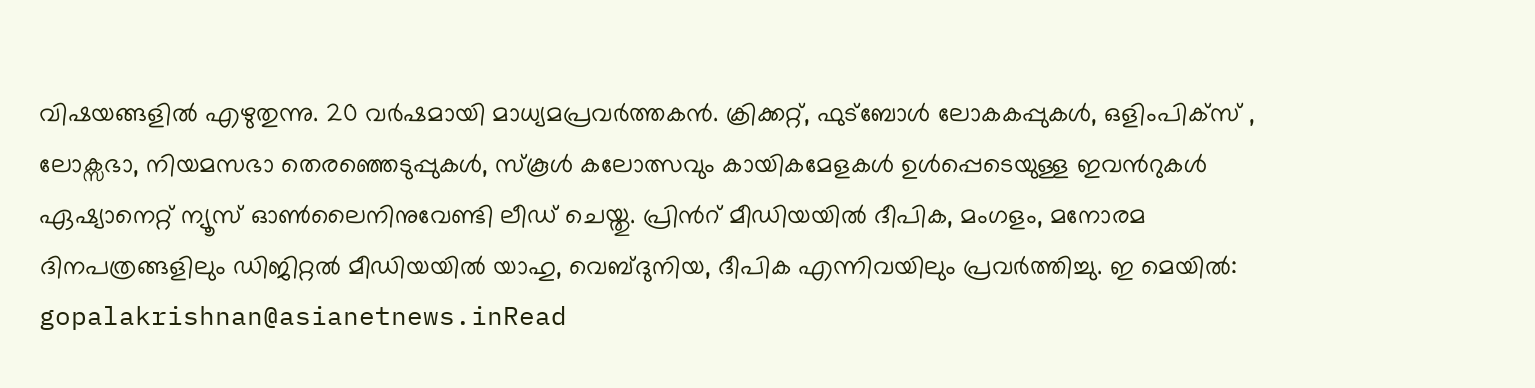വിഷയങ്ങളില്‍ എഴുതുന്നു. 20 വര്‍ഷമായി മാധ്യമപ്രവര്‍ത്തകൻ. ക്രിക്കറ്റ്, ഫുട്ബോള്‍ ലോകകപ്പുകൾ, ഒളിംപിക്സ് , ലോക്സഭാ, നിയമസഭാ തെരഞ്ഞെടുപ്പുകള്‍, സ്കൂള്‍ കലോത്സവും കായികമേളകള്‍ ഉള്‍പ്പെടെയുള്ള ഇവന്‍റുകള്‍ ഏഷ്യാനെറ്റ് ന്യൂസ് ഓണ്‍ലൈനിനുവേണ്ടി ലീഡ് ചെയ്തു. പ്രിന്‍റ് മീഡിയയില്‍ ദീപിക, മംഗളം, മനോരമ ദിനപത്രങ്ങളിലും ഡിജിറ്റൽ മീഡിയയില്‍ യാഹു, വെബ്ദുനിയ, ദീപിക എന്നിവയിലും പ്രവര്‍ത്തിച്ചു. ഇ മെയില്‍: gopalakrishnan@asianetnews.inRead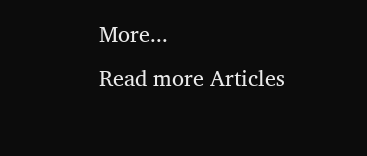More...
Read more Articles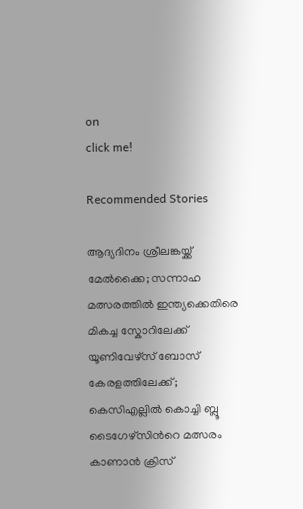on
click me!

Recommended Stories

ആദ്യദിനം ശ്രീലങ്കയ്ക്ക് മേൽക്കൈ; സന്നാഹ മത്സരത്തിൽ ഇന്ത്യക്കെതിരെ മികച്ച സ്കോറിലേക്ക്
യൂണിവേഴ്സ് ബോസ് കേരളത്തിലേക്ക്; കെസിഎല്ലില്‍ കൊച്ചി ബ്ലൂ ടൈഗേഴ്സിന്‍റെ മത്സരം കാണാൻ ക്രിസ്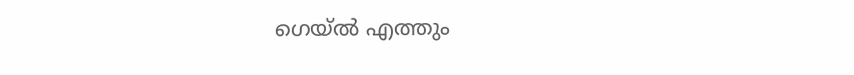ഗെയ്ൽ എത്തും